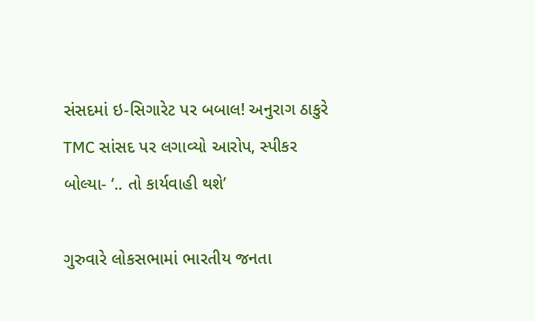સંસદમાં ઇ-સિગારેટ પર બબાલ! અનુરાગ ઠાકુરે TMC સાંસદ પર લગાવ્યો આરોપ, સ્પીકર બોલ્યા- ‘.. તો કાર્યવાહી થશે’

ગુરુવારે લોકસભામાં ભારતીય જનતા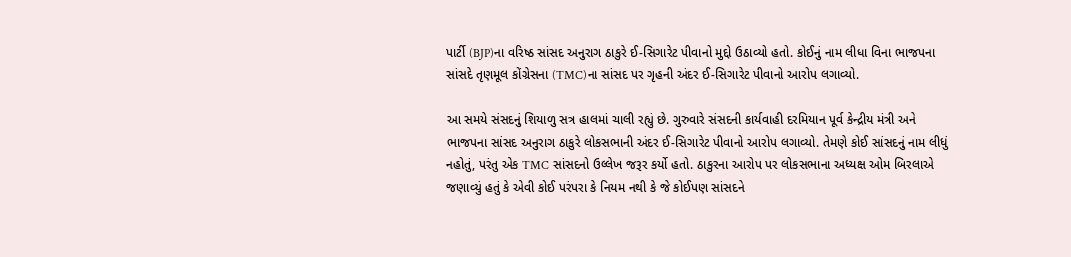પાર્ટી (BJP)ના વરિષ્ઠ સાંસદ અનુરાગ ઠાકુરે ઈ-સિગારેટ પીવાનો મુદ્દો ઉઠાવ્યો હતો. કોઈનું નામ લીધા વિના ભાજપના સાંસદે તૃણમૂલ કોંગ્રેસના (TMC)ના સાંસદ પર ગૃહની અંદર ઈ-સિગારેટ પીવાનો આરોપ લગાવ્યો.

આ સમયે સંસદનું શિયાળુ સત્ર હાલમાં ચાલી રહ્યું છે. ગુરુવારે સંસદની કાર્યવાહી દરમિયાન પૂર્વ કેન્દ્રીય મંત્રી અને ભાજપના સાંસદ અનુરાગ ઠાકુરે લોકસભાની અંદર ઈ-સિગારેટ પીવાનો આરોપ લગાવ્યો. તેમણે કોઈ સાંસદનું નામ લીધું નહોતું, પરંતુ એક TMC સાંસદનો ઉલ્લેખ જરૂર કર્યો હતો. ઠાકુરના આરોપ પર લોકસભાના અધ્યક્ષ ઓમ બિરલાએ જણાવ્યું હતું કે એવી કોઈ પરંપરા કે નિયમ નથી કે જે કોઈપણ સાંસદને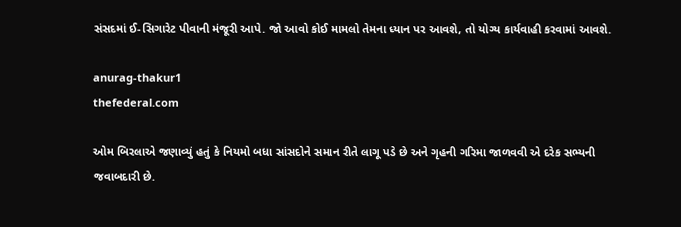સંસદમાં ઈ-સિગારેટ પીવાની મંજૂરી આપે. જો આવો કોઈ મામલો તેમના ધ્યાન પર આવશે, તો યોગ્ય કાર્યવાહી કરવામાં આવશે.

anurag-thakur1
thefederal.com

ઓમ બિરલાએ જણાવ્યું હતું કે નિયમો બધા સાંસદોને સમાન રીતે લાગૂ પડે છે અને ગૃહની ગરિમા જાળવવી એ દરેક સભ્યની જવાબદારી છે.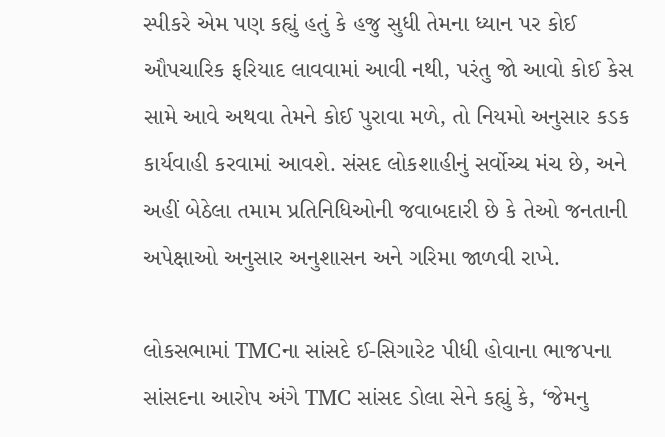સ્પીકરે એમ પણ કહ્યું હતું કે હજુ સુધી તેમના ધ્યાન પર કોઈ ઔપચારિક ફરિયાદ લાવવામાં આવી નથી, પરંતુ જો આવો કોઈ કેસ સામે આવે અથવા તેમને કોઈ પુરાવા મળે, તો નિયમો અનુસાર કડક કાર્યવાહી કરવામાં આવશે. સંસદ લોકશાહીનું સર્વોચ્ચ મંચ છે, અને અહીં બેઠેલા તમામ પ્રતિનિધિઓની જવાબદારી છે કે તેઓ જનતાની અપેક્ષાઓ અનુસાર અનુશાસન અને ગરિમા જાળવી રાખે.

લોકસભામાં TMCના સાંસદે ઈ-સિગારેટ પીધી હોવાના ભાજપના સાંસદના આરોપ અંગે TMC સાંસદ ડોલા સેને કહ્યું કે, ‘જેમનુ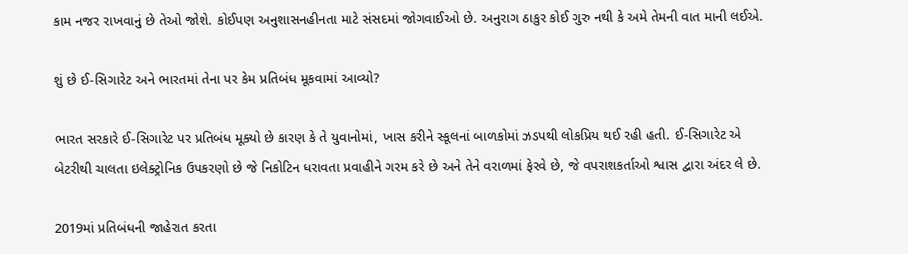કામ નજર રાખવાનું છે તેઓ જોશે. કોઈપણ અનુશાસનહીનતા માટે સંસદમાં જોગવાઈઓ છે. અનુરાગ ઠાકુર કોઈ ગુરુ નથી કે અમે તેમની વાત માની લઈએ.

શું છે ઈ-સિગારેટ અને ભારતમાં તેના પર કેમ પ્રતિબંધ મૂકવામાં આવ્યો?

ભારત સરકારે ઈ-સિગારેટ પર પ્રતિબંધ મૂક્યો છે કારણ કે તે યુવાનોમાં, ખાસ કરીને સ્કૂલનાં બાળકોમાં ઝડપથી લોકપ્રિય થઈ રહી હતી. ઈ-સિગારેટ એ બેટરીથી ચાલતા ઇલેક્ટ્રોનિક ઉપકરણો છે જે નિકોટિન ધરાવતા પ્રવાહીને ગરમ કરે છે અને તેને વરાળમાં ફેરવે છે, જે વપરાશકર્તાઓ શ્વાસ દ્વારા અંદર લે છે.

2019માં પ્રતિબંધની જાહેરાત કરતા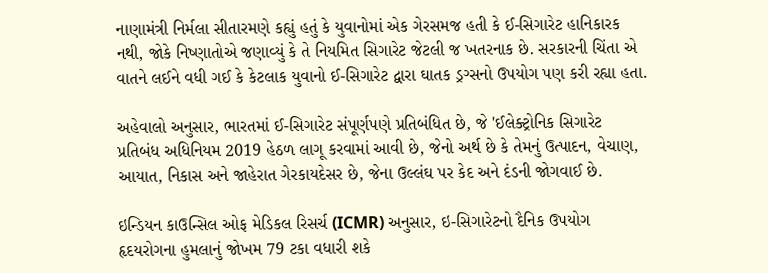નાણામંત્રી નિર્મલા સીતારમણે કહ્યું હતું કે યુવાનોમાં એક ગેરસમજ હતી કે ઈ-સિગારેટ હાનિકારક નથી, જોકે નિષ્ણાતોએ જણાવ્યું કે તે નિયમિત સિગારેટ જેટલી જ ખતરનાક છે. સરકારની ચિંતા એ વાતને લઈને વધી ગઈ કે કેટલાક યુવાનો ઈ-સિગારેટ દ્વારા ઘાતક ડ્રગ્સનો ઉપયોગ પણ કરી રહ્યા હતા.

અહેવાલો અનુસાર, ભારતમાં ઈ-સિગારેટ સંપૂર્ણપણે પ્રતિબંધિત છે, જે 'ઈલેક્ટ્રોનિક સિગારેટ પ્રતિબંધ અધિનિયમ 2019 હેઠળ લાગૂ કરવામાં આવી છે, જેનો અર્થ છે કે તેમનું ઉત્પાદન, વેચાણ, આયાત, નિકાસ અને જાહેરાત ગેરકાયદેસર છે, જેના ઉલ્લંઘ પર કેદ અને દંડની જોગવાઈ છે.

ઇન્ડિયન કાઉન્સિલ ઓફ મેડિકલ રિસર્ચ (ICMR) અનુસાર, ઇ-સિગારેટનો દૈનિક ઉપયોગ હૃદયરોગના હુમલાનું જોખમ 79 ટકા વધારી શકે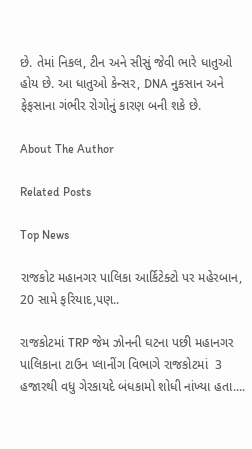છે. તેમાં નિકલ, ટીન અને સીસું જેવી ભારે ધાતુઓ હોય છે. આ ધાતુઓ કેન્સર, DNA નુકસાન અને ફેફસાના ગંભીર રોગોનું કારણ બની શકે છે.

About The Author

Related Posts

Top News

રાજકોટ મહાનગર પાલિકા આર્કિટેક્ટો પર મહેરબાન, 20 સામે ફરિયાદ,પણ..

રાજકોટમાં TRP જેમ ઝોનની ઘટના પછી મહાનગર પાલિકાના ટાઉન પ્લાનીંગ વિભાગે રાજકોટમાં  3 હજારથી વધુ ગેરકાયદે બંધકામો શોધી નાંખ્યા હતા....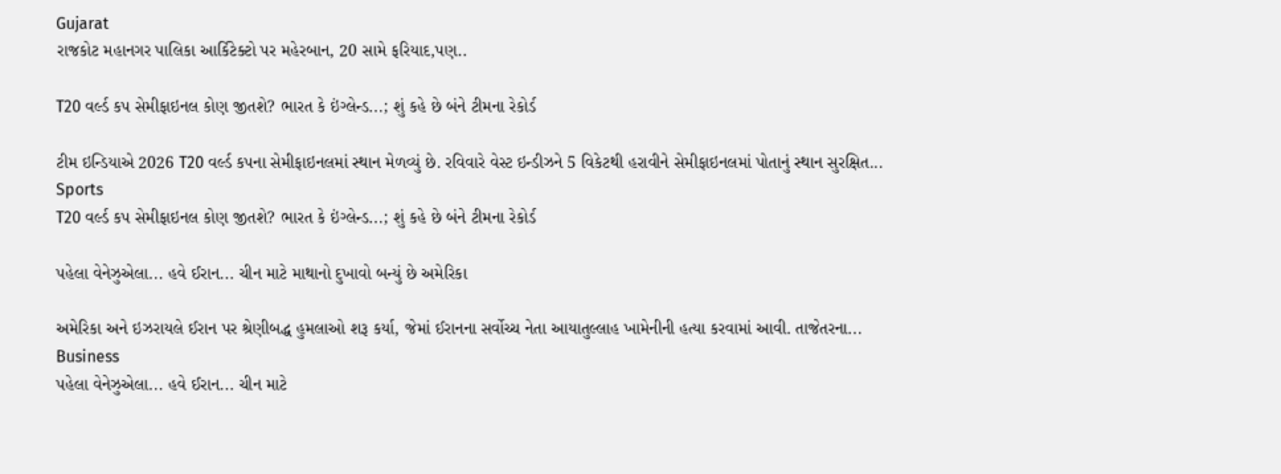Gujarat
રાજકોટ મહાનગર પાલિકા આર્કિટેક્ટો પર મહેરબાન, 20 સામે ફરિયાદ,પણ..

T20 વર્લ્ડ કપ સેમીફાઇનલ કોણ જીતશે? ભારત કે ઇંગ્લેન્ડ...; શું કહે છે બંને ટીમના રેકોર્ડ

ટીમ ઇન્ડિયાએ 2026 T20 વર્લ્ડ કપના સેમીફાઇનલમાં સ્થાન મેળવ્યું છે. રવિવારે વેસ્ટ ઇન્ડીઝને 5 વિકેટથી હરાવીને સેમીફાઇનલમાં પોતાનું સ્થાન સુરક્ષિત...
Sports
T20 વર્લ્ડ કપ સેમીફાઇનલ કોણ જીતશે? ભારત કે ઇંગ્લેન્ડ...; શું કહે છે બંને ટીમના રેકોર્ડ

પહેલા વેનેઝુએલા... હવે ઈરાન... ચીન માટે માથાનો દુખાવો બન્યું છે અમેરિકા

અમેરિકા અને ઇઝરાયલે ઈરાન પર શ્રેણીબદ્ધ હુમલાઓ શરૂ કર્યા, જેમાં ઈરાનના સર્વોચ્ચ નેતા આયાતુલ્લાહ ખામેનીની હત્યા કરવામાં આવી. તાજેતરના...
Business
પહેલા વેનેઝુએલા... હવે ઈરાન... ચીન માટે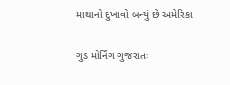માથાનો દુખાવો બન્યું છે અમેરિકા

ગુડ મોર્નિંગ ગુજરાતઃ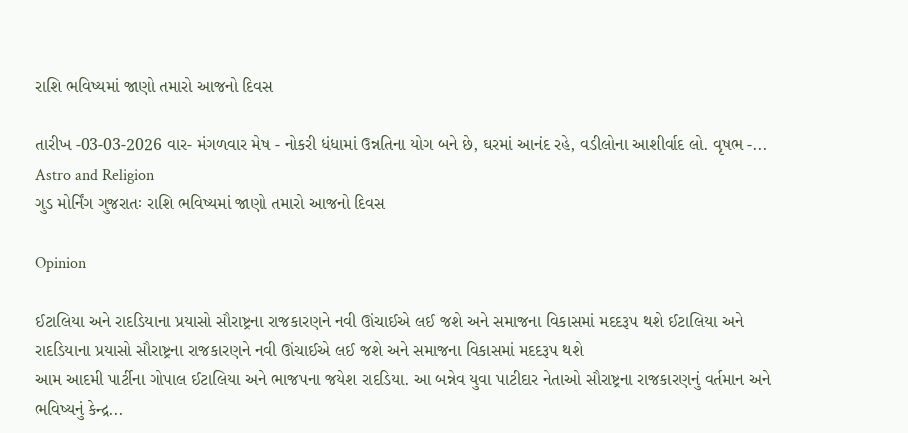રાશિ ભવિષ્યમાં જાણો તમારો આજનો દિવસ

તારીખ -03-03-2026 વાર- મંગળવાર મેષ - નોકરી ધંધામાં ઉન્નતિના યોગ બને છે, ઘરમાં આનંદ રહે, વડીલોના આશીર્વાદ લો. વૃષભ -...
Astro and Religion
ગુડ મોર્નિંગ ગુજરાતઃ રાશિ ભવિષ્યમાં જાણો તમારો આજનો દિવસ

Opinion

ઈટાલિયા અને રાદડિયાના પ્રયાસો સૌરાષ્ટ્રના રાજકારણને નવી ઊંચાઈએ લઈ જશે અને સમાજના વિકાસમાં મદદરૂપ થશે ઈટાલિયા અને રાદડિયાના પ્રયાસો સૌરાષ્ટ્રના રાજકારણને નવી ઊંચાઈએ લઈ જશે અને સમાજના વિકાસમાં મદદરૂપ થશે
આમ આદમી પાર્ટીના ગોપાલ ઈટાલિયા અને ભાજપના જયેશ રાદડિયા. આ બન્નેવ યુવા પાટીદાર નેતાઓ સૌરાષ્ટ્રના રાજકારણનું વર્તમાન અને ભવિષ્યનું કેન્દ્ર...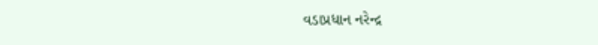વડાપ્રધાન નરેન્દ્ર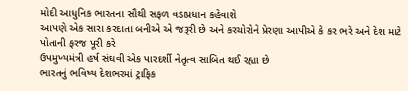મોદી આધુનિક ભારતના સૌથી સફળ વડાપ્રધાન કહેવાશે
આપણે એક સારા કરદાતા બનીએ એ જરૂરી છે અને કરચોરોને પ્રેરણા આપીએ કે કર ભરે અને દેશ માટે પોતાની ફરજ પૂરી કરે
ઉપમુખ્યમંત્રી હર્ષ સંઘવી એક પારદર્શી નેતૃત્વ સાબિત થઈ રહ્યા છે
ભારતનું ભવિષ્ય દેશભરમાં ટ્રાફિક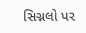સિગ્નલો પર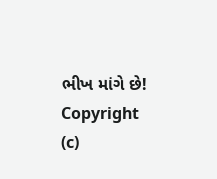ભીખ માંગે છે!
Copyright (c)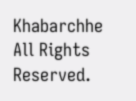Khabarchhe All Rights Reserved.